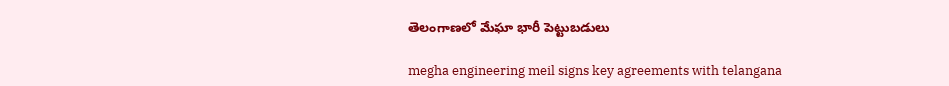తెలంగాణలో మేఘా భారీ పెట్టుబడులు

megha engineering meil signs key agreements with telangana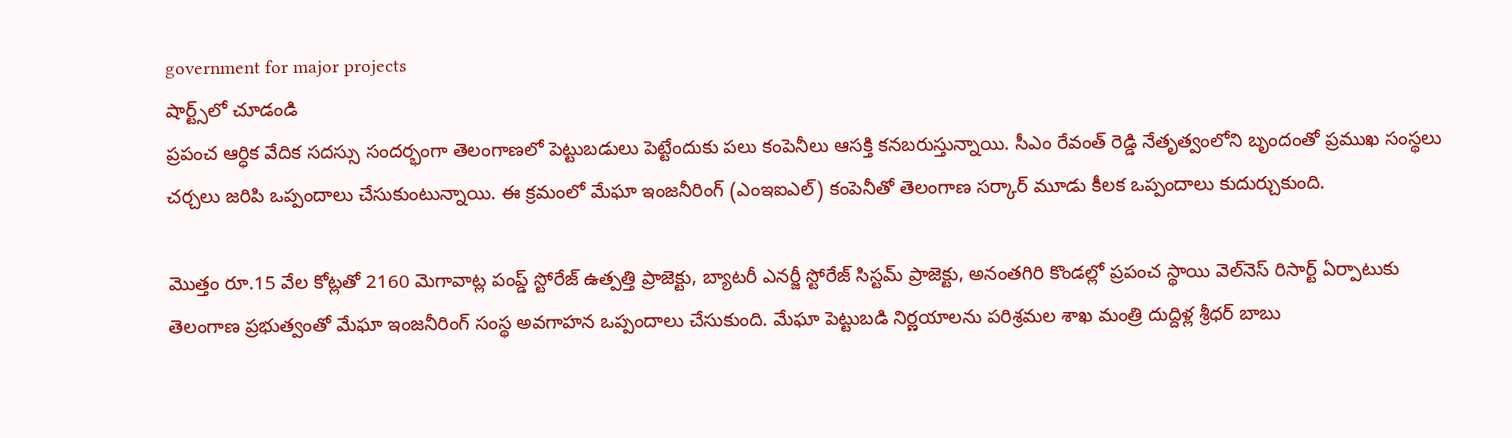government for major projects
షార్ట్స్‌లో చూడండి
ప్రపంచ ఆర్ధిక వేదిక సదస్సు సందర్భంగా తెలంగాణలో పెట్టుబడులు పెట్టేందుకు పలు కంపెనీలు ఆసక్తి కనబరుస్తున్నాయి. సీఎం రేవంత్ రెడ్డి నేతృత్వంలోని బృందంతో ప్రముఖ సంస్థలు చర్చలు జరిపి ఒప్పందాలు చేసుకుంటున్నాయి. ఈ క్రమంలో మేఘా ఇంజనీరింగ్ (ఎంఇఐఎల్) కంపెనీతో తెలంగాణ సర్కార్ మూడు కీలక ఒప్పందాలు కుదుర్చుకుంది.

మొత్తం రూ.15 వేల కోట్లతో 2160 మెగావాట్ల పంప్డ్ స్టోరేజ్ ఉత్పత్తి ప్రాజెక్టు, బ్యాటరీ ఎనర్జీ స్టోరేజ్ సిస్టమ్ ప్రాజెక్టు, అనంతగిరి కొండల్లో ప్రపంచ స్థాయి వెల్‌నెస్ రిసార్ట్ ఏర్పాటుకు తెలంగాణ ప్రభుత్వంతో మేఘా ఇంజనీరింగ్ సంస్థ అవగాహన ఒప్పందాలు చేసుకుంది. మేఘా పెట్టుబడి నిర్ణయాలను పరిశ్రమల శాఖ మంత్రి దుద్దిళ్ల శ్రీధర్ బాబు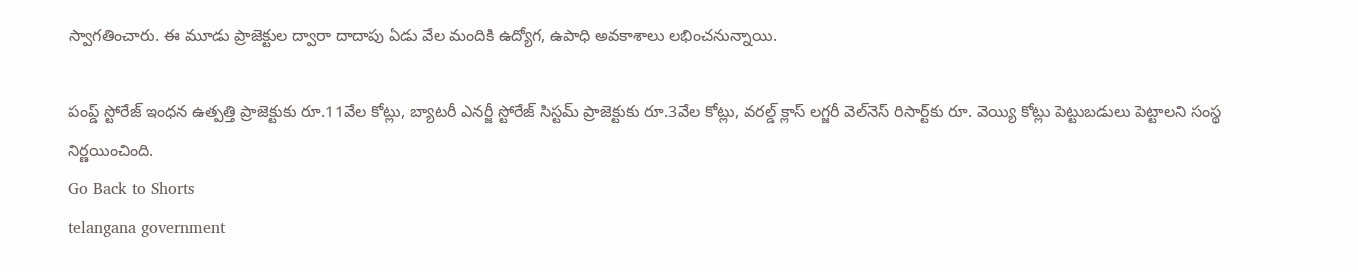స్వాగతించారు. ఈ మూడు ప్రాజెక్టుల ద్వారా దాదాపు ఏడు వేల మందికి ఉద్యోగ, ఉపాధి అవకాశాలు లభించనున్నాయి.

పంప్డ్ స్టోరేజ్ ఇంధన ఉత్పత్తి ప్రాజెక్టుకు రూ.11వేల కోట్లు, బ్యాటరీ ఎనర్జీ స్టోరేజ్ సిస్టమ్ ప్రాజెక్టుకు రూ.3వేల కోట్లు, వరల్డ్ క్లాస్ లగ్జరీ వెల్‌నెస్ రిసార్ట్‌కు రూ. వెయ్యి కోట్లు పెట్టుబడులు పెట్టాలని సంస్థ నిర్ణయించింది.
Go Back to Shorts
telangana government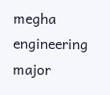megha engineering
major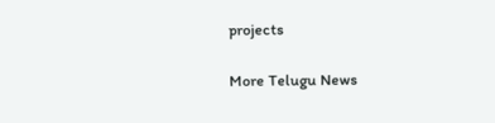projects

More Telugu News